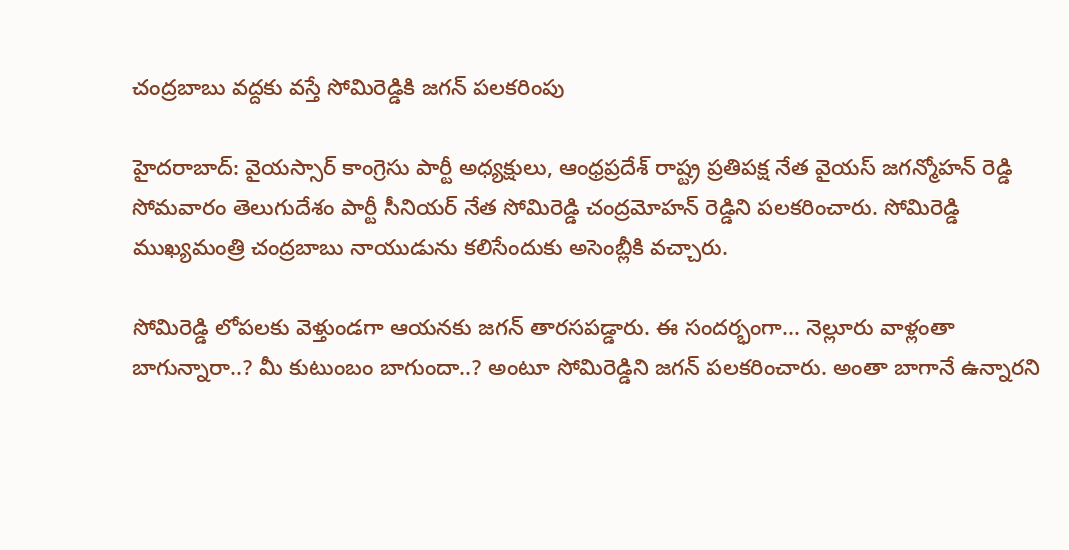చంద్రబాబు వద్దకు వస్తే సోమిరెడ్డికి జగన్ పలకరింపు

హైదరాబాద్: వైయస్సార్ కాంగ్రెసు పార్టీ అధ్యక్షులు, ఆంధ్రప్రదేశ్ రాష్ట్ర ప్రతిపక్ష నేత వైయస్ జగన్మోహన్ రెడ్డి సోమవారం తెలుగుదేశం పార్టీ సీనియర్ నేత సోమిరెడ్డి చంద్రమోహన్ రెడ్డిని పలకరించారు. సోమిరెడ్డి ముఖ్యమంత్రి చంద్రబాబు నాయుడును కలిసేందుకు అసెంబ్లీకి వచ్చారు.

సోమిరెడ్డి లోపలకు వెళ్తుండగా ఆయనకు జగన్ తారసపడ్డారు. ఈ సందర్భంగా... నెల్లూరు వాళ్లంతా బాగున్నారా..? మీ కుటుంబం బాగుందా..? అంటూ సోమిరెడ్డిని జగన్ పలకరించారు. అంతా బాగానే ఉన్నారని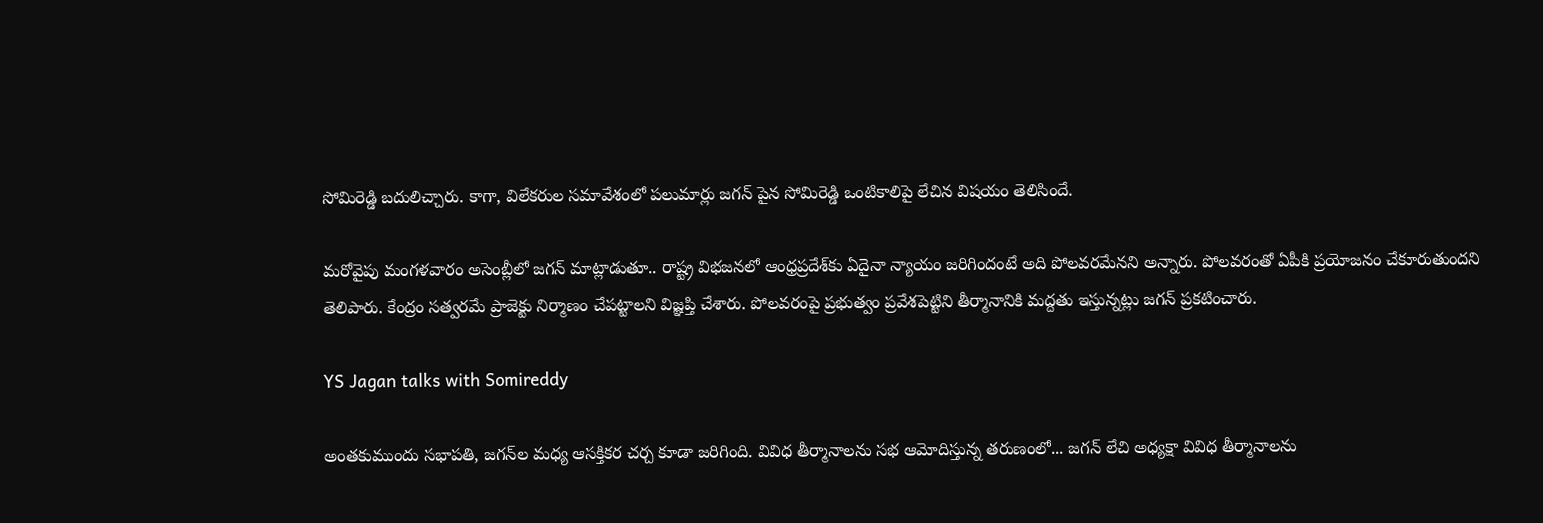సోమిరెడ్డి బదులిచ్చారు. కాగా, విలేకరుల సమావేశంలో పలుమార్లు జగన్ పైన సోమిరెడ్డి ఒంటికాలిపై లేచిన విషయం తెలిసిందే.

మరోవైపు మంగళవారం అసెంబ్లీలో జగన్ మాట్లాడుతూ.. రాష్ట్ర విభజనలో ఆంధ్రప్రదేశ్‌కు ఏదైనా న్యాయం జరిగిందంటే అది పోలవరమేనని అన్నారు. పోలవరంతో ఏపీకి ప్రయోజనం చేకూరుతుందని తెలిపారు. కేంద్రం సత్వరమే ప్రాజెక్టు నిర్మాణం చేపట్టాలని విజ్ఞప్తి చేశారు. పోలవరంపై ప్రభుత్వం ప్రవేశపెట్టిని తీర్మానానికి మద్దతు ఇస్తున్నట్లు జగన్ ప్రకటించారు.

YS Jagan talks with Somireddy

అంతకుముందు సభాపతి, జగన్‌ల మధ్య ఆసక్తికర చర్చ కూడా జరిగింది. వివిధ తీర్మానాలను సభ ఆమోదిస్తున్న తరుణంలో... జగన్ లేచి అధ్యక్షా వివిధ తీర్మానాలను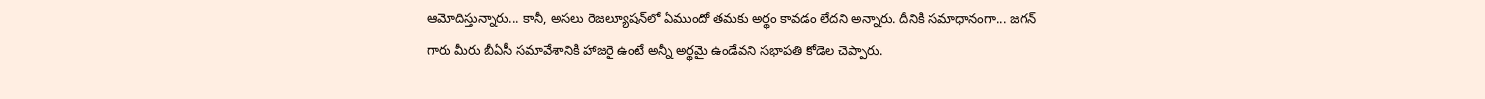ఆమోదిస్తున్నారు... కానీ, అసలు రెజల్యూషన్‌లో ఏముందో తమకు అర్థం కావడం లేదని అన్నారు. దీనికి సమాధానంగా... జగన్ గారు మీరు బీఏసీ సమావేశానికి హాజరై ఉంటే అన్నీ అర్థమై ఉండేవని సభాపతి కోడెల చెప్పారు.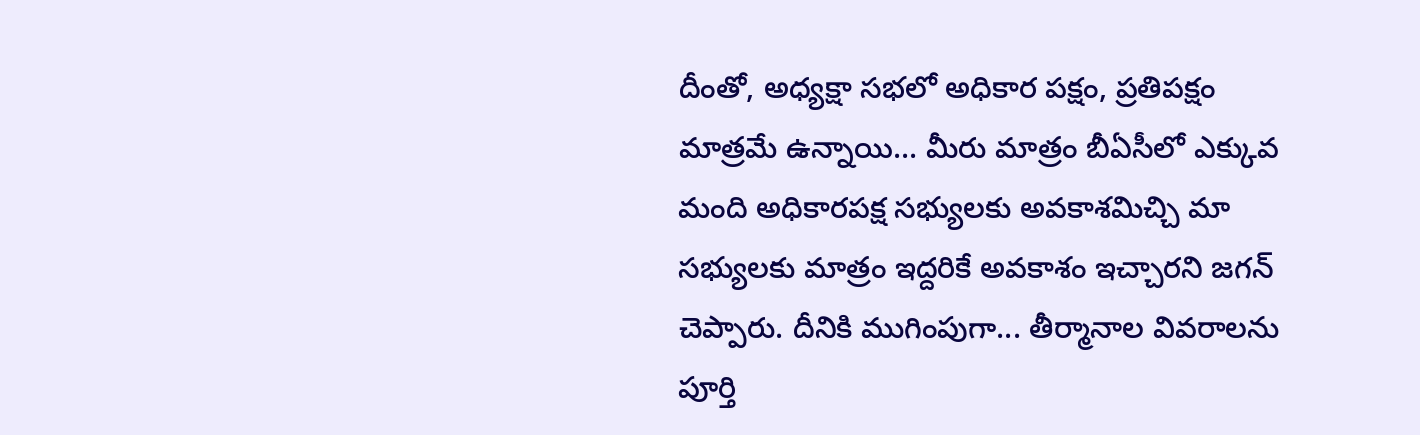దీంతో, అధ్యక్షా సభలో అధికార పక్షం, ప్రతిపక్షం మాత్రమే ఉన్నాయి... మీరు మాత్రం బీఏసీలో ఎక్కువ మంది అధికారపక్ష సభ్యులకు అవకాశమిచ్చి మా సభ్యులకు మాత్రం ఇద్దరికే అవకాశం ఇచ్చారని జగన్ చెప్పారు. దీనికి ముగింపుగా... తీర్మానాల వివరాలను పూర్తి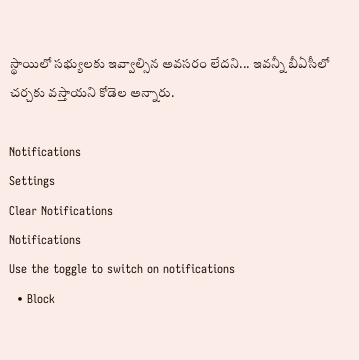స్థాయిలో సభ్యులకు ఇవ్వాల్సిన అవసరం లేదని... ఇవన్నీ బీఏసీలో చర్చకు వస్తాయని కోడెల అన్నారు.

Notifications
Settings
Clear Notifications
Notifications
Use the toggle to switch on notifications
  • Block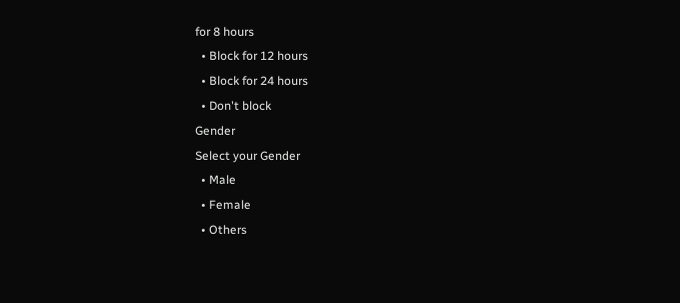for 8 hours
  • Block for 12 hours
  • Block for 24 hours
  • Don't block
Gender
Select your Gender
  • Male
  • Female
  • Others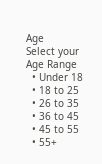Age
Select your Age Range
  • Under 18
  • 18 to 25
  • 26 to 35
  • 36 to 45
  • 45 to 55
  • 55+